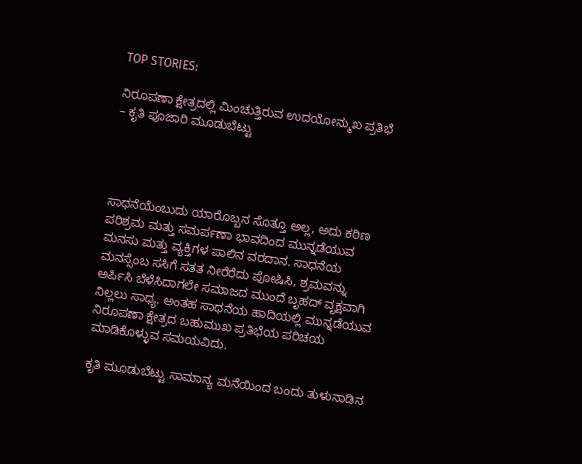TOP STORIES:

ನಿರೂಪಣಾ ಕ್ಷೇತ್ರದಲ್ಲಿ ಮಿಂಚುತ್ತಿರುವ ಉದಯೋನ್ಮುಖ ಪ್ರತಿಭೆ – ಕೃತಿ ಪೂಜಾರಿ ಮೂಡುಬೆಟ್ಟು




ಸಾಧನೆಯೆಂಬುದು ಯಾರೊಬ್ಬನ ಸೊತ್ತೂ ಅಲ್ಲ, ಅದು ಕಠಿಣ ಪರಿಶ್ರಮ ಮತ್ತು ಸಮರ್ಪಣಾ ಭಾವದಿಂದ ಮುನ್ನಡೆಯುವ ಮನಸು ಮತ್ತು ವ್ಯಕ್ತಿಗಳ ಪಾಲಿನ ವರದಾನ. ಸಾಧನೆಯ ಮನಸ್ಸೆಂಬ ಸಸಿಗೆ ಸತತ ನೀರೆರೆದು ಪೋಷಿಸಿ, ಶ್ರಮವನ್ನು ಅರ್ಪಿಸಿ ಬೆಳೆಸಿದಾಗಲೇ ಸಮಾಜದ ಮುಂದೆ ಬೃಹದ್ ವೃಕ್ಷವಾಗಿ ನಿಲ್ಲಲು ಸಾಧ್ಯ. ಅಂತಹ ಸಾಧನೆಯ ಹಾದಿಯಲ್ಲಿ ಮುನ್ನಡೆಯುವ ನಿರೂಪಣಾ ಕ್ಷೇತ್ರದ ಬಹುಮುಖ ಪ್ರತಿಭೆಯ ಪರಿಚಯ ಮಾಡಿಕೊಳ್ಳುವ ಸಮಯವಿದು.

ಕೃತಿ ಮೂಡುಬೆಟ್ಟು ಸಾಮಾನ್ಯ ಮನೆಯಿಂದ ಬಂದು ತುಳುನಾಡಿನ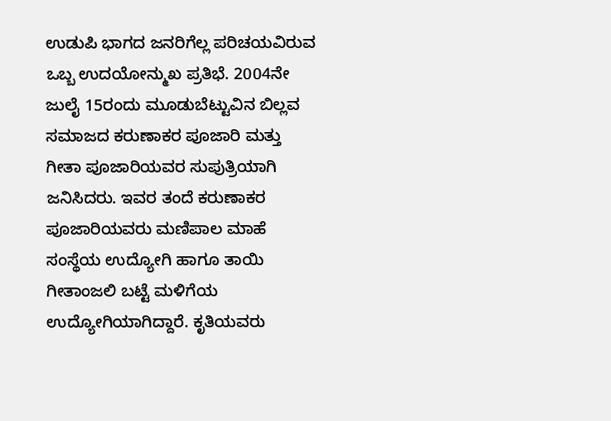ಉಡುಪಿ ಭಾಗದ ಜನರಿಗೆಲ್ಲ ಪರಿಚಯವಿರುವ ಒಬ್ಬ ಉದಯೋನ್ಮುಖ ಪ್ರತಿಭೆ. 2004ನೇ ಜುಲೈ 15ರಂದು ಮೂಡುಬೆಟ್ಟುವಿನ ಬಿಲ್ಲವ ಸಮಾಜದ ಕರುಣಾಕರ ಪೂಜಾರಿ ಮತ್ತು ಗೀತಾ ಪೂಜಾರಿಯವರ ಸುಪುತ್ರಿಯಾಗಿ ಜನಿಸಿದರು. ಇವರ ತಂದೆ ಕರುಣಾಕರ ಪೂಜಾರಿಯವರು ಮಣಿಪಾಲ ಮಾಹೆ ಸಂಸ್ಥೆಯ ಉದ್ಯೋಗಿ ಹಾಗೂ ತಾಯಿ ಗೀತಾಂಜಲಿ ಬಟ್ಟೆ ಮಳಿಗೆಯ ಉದ್ಯೋಗಿಯಾಗಿದ್ದಾರೆ. ಕೃತಿಯವರು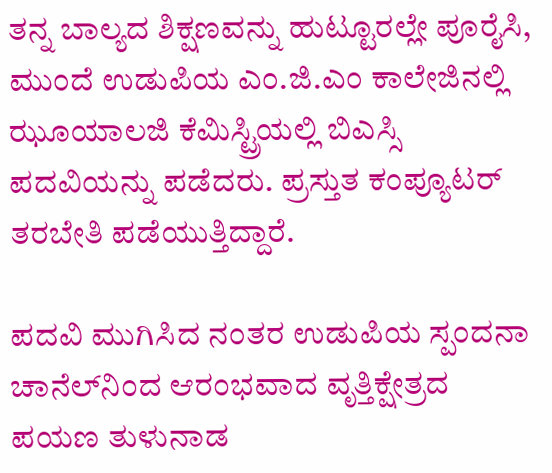ತನ್ನ ಬಾಲ್ಯದ ಶಿಕ್ಷಣವನ್ನು ಹುಟ್ಟೂರಲ್ಲೇ ಪೂರೈಸಿ, ಮುಂದೆ ಉಡುಪಿಯ ಎಂ.ಜಿ.ಎಂ ಕಾಲೇಜಿನಲ್ಲಿ ಝೂಯಾಲಜಿ ಕೆಮಿಸ್ಟ್ರಿಯಲ್ಲಿ ಬಿಎಸ್ಸಿ ಪದವಿಯನ್ನು ಪಡೆದರು. ಪ್ರಸ್ತುತ ಕಂಪ್ಯೂಟರ್ ತರಬೇತಿ ಪಡೆಯುತ್ತಿದ್ದಾರೆ.

ಪದವಿ ಮುಗಿಸಿದ ನಂತರ ಉಡುಪಿಯ ಸ್ಪಂದನಾ ಚಾನೆಲ್‌ನಿಂದ ಆರಂಭವಾದ ವೃತ್ತಿಕ್ಷೇತ್ರದ ಪಯಣ ತುಳುನಾಡ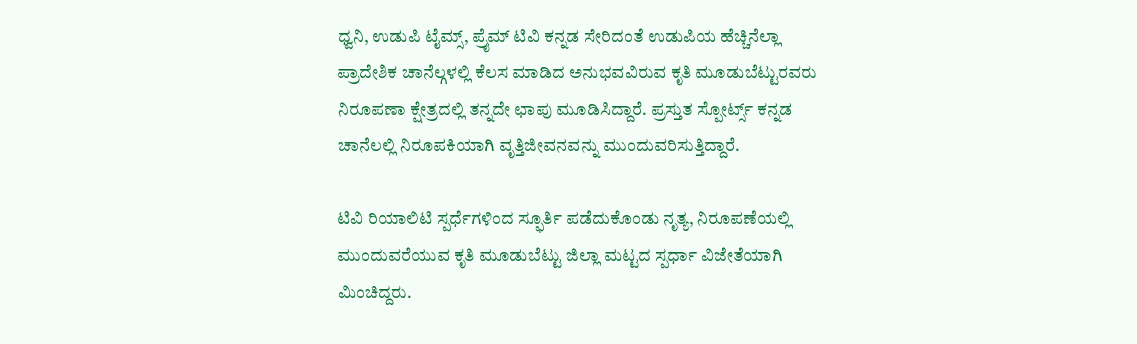ಧ್ವನಿ, ಉಡುಪಿ ಟೈಮ್ಸ್, ಪ್ರೈಮ್ ಟಿವಿ ಕನ್ನಡ ಸೇರಿದಂತೆ ಉಡುಪಿಯ ಹೆಚ್ಚಿನೆಲ್ಲಾ ಪ್ರಾದೇಶಿಕ ಚಾನೆಲ್ಗಳಲ್ಲಿ ಕೆಲಸ ಮಾಡಿದ ಅನುಭವವಿರುವ ಕೃತಿ ಮೂಡುಬೆಟ್ಟುರವರು ನಿರೂಪಣಾ ಕ್ಷೇತ್ರದಲ್ಲಿ ತನ್ನದೇ ಛಾಪು ಮೂಡಿಸಿದ್ದಾರೆ. ಪ್ರಸ್ತುತ ಸ್ಪೋರ್ಟ್ಸ್ ಕನ್ನಡ ಚಾನೆಲಲ್ಲಿ ನಿರೂಪಕಿಯಾಗಿ ವೃತ್ತಿಜೀವನವನ್ನು ಮುಂದುವರಿಸುತ್ತಿದ್ದಾರೆ.

ಟಿವಿ ರಿಯಾಲಿಟಿ ಸ್ಪರ್ಧೆಗಳಿಂದ ಸ್ಫೂರ್ತಿ ಪಡೆದುಕೊಂಡು ನೃತ್ಯ, ನಿರೂಪಣೆಯಲ್ಲಿ ಮುಂದುವರೆಯುವ ಕೃತಿ ಮೂಡುಬೆಟ್ಟು ಜಿಲ್ಲಾ ಮಟ್ಟದ ಸ್ಪರ್ಧಾ ವಿಜೇತೆಯಾಗಿ ಮಿಂಚಿದ್ದರು.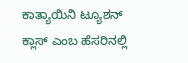ಕಾತ್ಯಾಯಿನಿ ಟ್ಯೂಶನ್ ಕ್ಲಾಸ್ ಎಂಬ ಹೆಸರಿನಲ್ಲಿ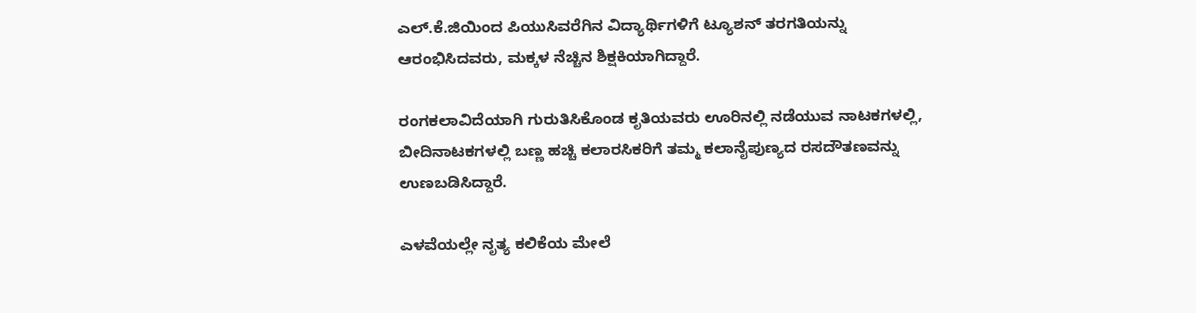ಎಲ್.ಕೆ.ಜಿಯಿಂದ ಪಿಯುಸಿವರೆಗಿನ ವಿದ್ಯಾರ್ಥಿಗಳಿಗೆ ಟ್ಯೂಶನ್ ತರಗತಿಯನ್ನು ಆರಂಭಿಸಿದವರು, ಮಕ್ಕಳ ನೆಚ್ಚಿನ ಶಿಕ್ಷಕಿಯಾಗಿದ್ದಾರೆ.

ರಂಗಕಲಾವಿದೆಯಾಗಿ ಗುರುತಿಸಿಕೊಂಡ ಕೃತಿಯವರು ಊರಿನಲ್ಲಿ ನಡೆಯುವ ನಾಟಕಗಳಲ್ಲಿ, ಬೀದಿನಾಟಕಗಳಲ್ಲಿ ಬಣ್ಣ ಹಚ್ಚಿ ಕಲಾರಸಿಕರಿಗೆ ತಮ್ಮ ಕಲಾನೈಪುಣ್ಯದ ರಸದೌತಣವನ್ನು ಉಣಬಡಿಸಿದ್ದಾರೆ.

ಎಳವೆಯಲ್ಲೇ ನೃತ್ಯ ಕಲಿಕೆಯ ಮೇಲೆ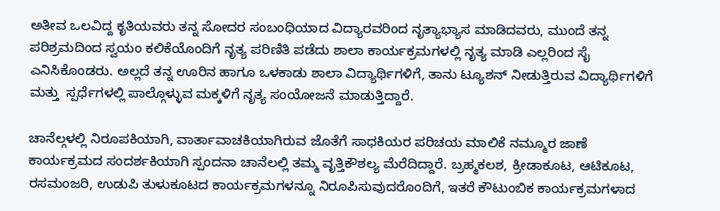ಅತೀವ ಒಲವಿದ್ದ ಕೃತಿಯವರು ತನ್ನ ಸೋದರ ಸಂಬಂಧಿಯಾದ ವಿದ್ಯಾರವರಿಂದ ನೃತ್ಯಾಭ್ಯಾಸ ಮಾಡಿದವರು, ಮುಂದೆ ತನ್ನ ಪರಿಶ್ರಮದಿಂದ ಸ್ವಯಂ ಕಲಿಕೆಯೊಂದಿಗೆ ನೃತ್ಯ ಪರಿಣಿತಿ ಪಡೆದು ಶಾಲಾ ಕಾರ್ಯಕ್ರಮಗಳಲ್ಲಿ ನೃತ್ಯ ಮಾಡಿ ಎಲ್ಲರಿಂದ ಸೈ ಎನಿಸಿಕೊಂಡರು. ಅಲ್ಲದೆ ತನ್ನ ಊರಿನ ಹಾಗೂ ಒಳಕಾಡು ಶಾಲಾ ವಿದ್ಯಾರ್ಥಿಗಳಿಗೆ, ತಾನು ಟ್ಯೂಶನ್ ನೀಡುತ್ತಿರುವ ವಿದ್ಯಾರ್ಥಿಗಳಿಗೆ ಮತ್ತು  ಸ್ಪರ್ಧೆಗಳಲ್ಲಿ ಪಾಲ್ಗೊಳ್ಳುವ ಮಕ್ಕಳಿಗೆ ನೃತ್ಯ ಸಂಯೋಜನೆ ಮಾಡುತ್ತಿದ್ದಾರೆ.

ಚಾನೆಲ್ಗಳಲ್ಲಿ ನಿರೂಪಕಿಯಾಗಿ, ವಾರ್ತಾವಾಚಕಿಯಾಗಿರುವ ಜೊತೆಗೆ ಸಾಧಕಿಯರ ಪರಿಚಯ ಮಾಲಿಕೆ ನಮ್ಮೂರ ಜಾಣೆ ಕಾರ್ಯಕ್ರಮದ ಸಂದರ್ಶಕಿಯಾಗಿ ಸ್ಪಂದನಾ ಚಾನೆಲಲ್ಲಿ ತಮ್ಮ ವೃತ್ತಿಕೌಶಲ್ಯ ಮೆರೆದಿದ್ದಾರೆ. ಬ್ರಹ್ಮಕಲಶ, ಕ್ರೀಡಾಕೂಟ, ಆಟಿಕೂಟ, ರಸಮಂಜರಿ, ಉಡುಪಿ ತುಳುಕೂಟದ ಕಾರ್ಯಕ್ರಮಗಳನ್ನೂ ನಿರೂಪಿಸುವುದರೊಂದಿಗೆ, ಇತರೆ ಕೌಟುಂಬಿಕ ಕಾರ್ಯಕ್ರಮಗಳಾದ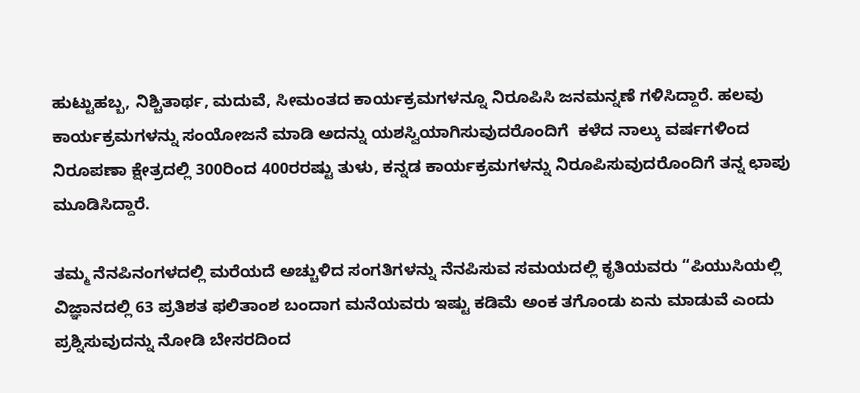ಹುಟ್ಟುಹಬ್ಬ, ನಿಶ್ಚಿತಾರ್ಥ, ಮದುವೆ, ಸೀಮಂತದ ಕಾರ್ಯಕ್ರಮಗಳನ್ನೂ ನಿರೂಪಿಸಿ ಜನಮನ್ನಣೆ ಗಳಿಸಿದ್ದಾರೆ. ಹಲವು ಕಾರ್ಯಕ್ರಮಗಳನ್ನು ಸಂಯೋಜನೆ ಮಾಡಿ ಅದನ್ನು ಯಶಸ್ವಿಯಾಗಿಸುವುದರೊಂದಿಗೆ  ಕಳೆದ ನಾಲ್ಕು ವರ್ಷಗಳಿಂದ ನಿರೂಪಣಾ ಕ್ಷೇತ್ರದಲ್ಲಿ 300ರಿಂದ 400ರರಷ್ಟು ತುಳು, ಕನ್ನಡ ಕಾರ್ಯಕ್ರಮಗಳನ್ನು ನಿರೂಪಿಸುವುದರೊಂದಿಗೆ ತನ್ನ ಛಾಪು ಮೂಡಿಸಿದ್ದಾರೆ.

ತಮ್ಮ ನೆನಪಿನಂಗಳದಲ್ಲಿ ಮರೆಯದೆ ಅಚ್ಚುಳಿದ ಸಂಗತಿಗಳನ್ನು ನೆನಪಿಸುವ ಸಮಯದಲ್ಲಿ ಕೃತಿಯವರು “ಪಿಯುಸಿಯಲ್ಲಿ ವಿಜ್ಞಾನದಲ್ಲಿ 63 ಪ್ರತಿಶತ ಫಲಿತಾಂಶ ಬಂದಾಗ ಮನೆಯವರು ಇಷ್ಟು ಕಡಿಮೆ ಅಂಕ ತಗೊಂಡು ಏನು ಮಾಡುವೆ ಎಂದು ಪ್ರಶ್ನಿಸುವುದನ್ನು ನೋಡಿ ಬೇಸರದಿಂದ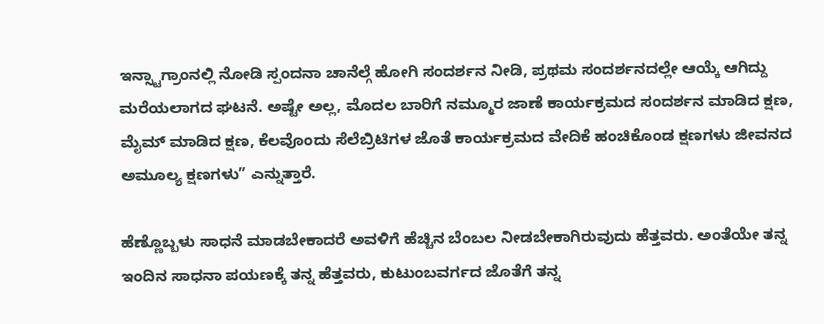ಇನ್ಸ್ಟಾಗ್ರಾಂನಲ್ಲಿ ನೋಡಿ ಸ್ಪಂದನಾ ಚಾನೆಲ್ಗೆ ಹೋಗಿ ಸಂದರ್ಶನ ನೀಡಿ, ಪ್ರಥಮ ಸಂದರ್ಶನದಲ್ಲೇ ಆಯ್ಕೆ ಆಗಿದ್ದು ಮರೆಯಲಾಗದ ಘಟನೆ. ಅಷ್ಟೇ ಅಲ್ಲ, ಮೊದಲ ಬಾರಿಗೆ ನಮ್ಮೂರ ಜಾಣೆ ಕಾರ್ಯಕ್ರಮದ ಸಂದರ್ಶನ ಮಾಡಿದ ಕ್ಷಣ, ಮೈಮ್ ಮಾಡಿದ ಕ್ಷಣ, ಕೆಲವೊಂದು ಸೆಲೆಬ್ರಿಟಿಗಳ ಜೊತೆ ಕಾರ್ಯಕ್ರಮದ ವೇದಿಕೆ ಹಂಚಿಕೊಂಡ ಕ್ಷಣಗಳು ಜೀವನದ ಅಮೂಲ್ಯ ಕ್ಷಣಗಳು” ಎನ್ನುತ್ತಾರೆ.

ಹೆಣ್ಣೊಬ್ಬಳು ಸಾಧನೆ ಮಾಡಬೇಕಾದರೆ ಅವಳಿಗೆ ಹೆಚ್ಚಿನ ಬೆಂಬಲ ನೀಡಬೇಕಾಗಿರುವುದು ಹೆತ್ತವರು. ಅಂತೆಯೇ ತನ್ನ ಇಂದಿನ ಸಾಧನಾ ಪಯಣಕ್ಕೆ ತನ್ನ ಹೆತ್ತವರು, ಕುಟುಂಬವರ್ಗದ ಜೊತೆಗೆ ತನ್ನ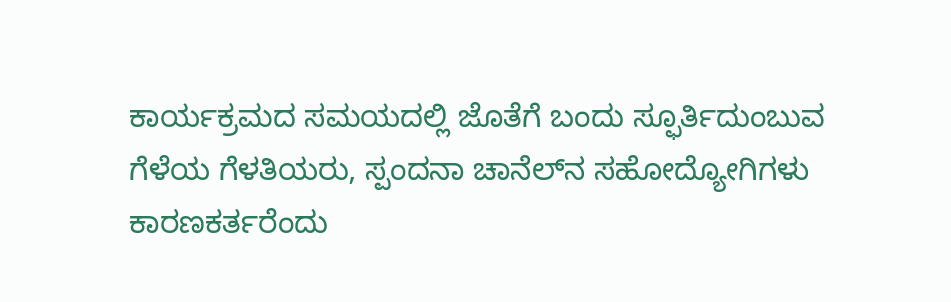ಕಾರ್ಯಕ್ರಮದ ಸಮಯದಲ್ಲಿ ಜೊತೆಗೆ ಬಂದು ಸ್ಫೂರ್ತಿದುಂಬುವ ಗೆಳೆಯ ಗೆಳತಿಯರು, ಸ್ಪಂದನಾ ಚಾನೆಲ್‌ನ ಸಹೋದ್ಯೋಗಿಗಳು ಕಾರಣಕರ್ತರೆಂದು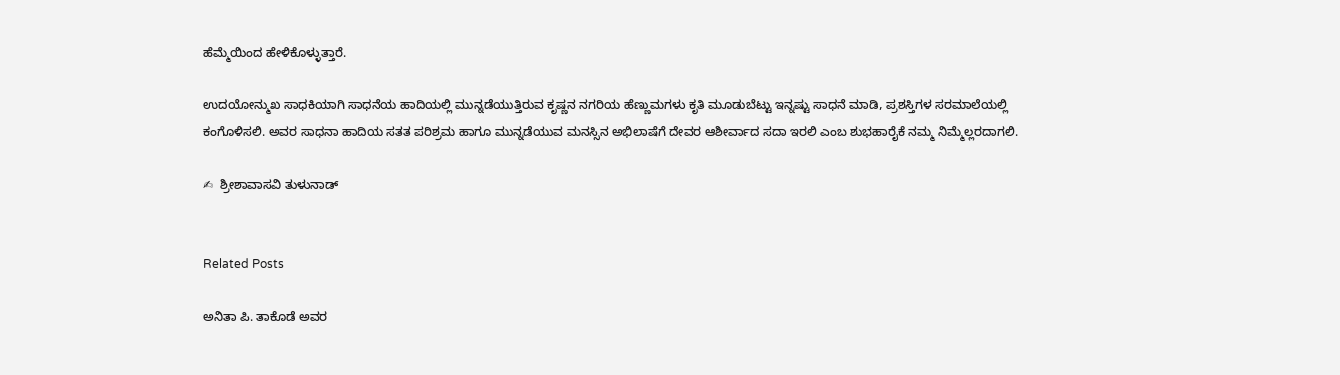ಹೆಮ್ಮೆಯಿಂದ ಹೇಳಿಕೊಳ್ಳುತ್ತಾರೆ.

ಉದಯೋನ್ಮುಖ ಸಾಧಕಿಯಾಗಿ ಸಾಧನೆಯ ಹಾದಿಯಲ್ಲಿ ಮುನ್ನಡೆಯುತ್ತಿರುವ ಕೃಷ್ಣನ ನಗರಿಯ ಹೆಣ್ಣುಮಗಳು ಕೃತಿ ಮೂಡುಬೆಟ್ಟು ಇನ್ನಷ್ಟು ಸಾಧನೆ ಮಾಡಿ, ಪ್ರಶಸ್ತಿಗಳ ಸರಮಾಲೆಯಲ್ಲಿ ಕಂಗೊಳಿಸಲಿ. ಅವರ ಸಾಧನಾ ಹಾದಿಯ ಸತತ ಪರಿಶ್ರಮ ಹಾಗೂ ಮುನ್ನಡೆಯುವ ಮನಸ್ಸಿನ ಅಭಿಲಾಷೆಗೆ ದೇವರ ಆಶೀರ್ವಾದ ಸದಾ ಇರಲಿ ಎಂಬ ಶುಭಹಾರೈಕೆ ನಮ್ಮ ನಿಮ್ಮೆಲ್ಲರದಾಗಲಿ.

✍  ಶ್ರೀಶಾವಾಸವಿ ತುಳುನಾಡ್


Related Posts

ಅನಿತಾ ಪಿ. ತಾಕೊಡೆ ಅವರ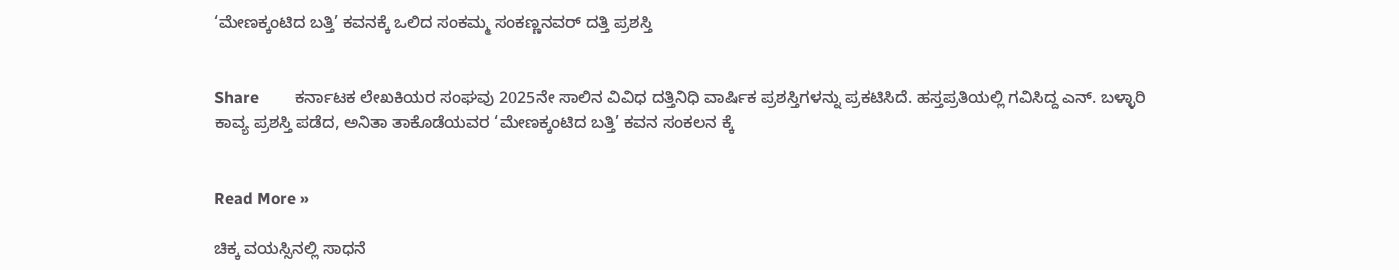‘ಮೇಣಕ್ಕಂಟಿದ ಬತ್ತಿ’ ಕವನಕ್ಕೆ ಒಲಿದ ಸಂಕಮ್ಮ ಸಂಕಣ್ಣನವರ್ ದತ್ತಿ ಪ್ರಶಸ್ತಿ


Share         ಕರ್ನಾಟಕ ಲೇಖಕಿಯರ ಸಂಘವು 2025ನೇ ಸಾಲಿನ ವಿವಿಧ ದತ್ತಿನಿಧಿ ವಾರ್ಷಿಕ ಪ್ರಶಸ್ತಿಗಳನ್ನು ಪ್ರಕಟಿಸಿದೆ. ಹಸ್ತಪ್ರತಿಯಲ್ಲಿ ಗವಿಸಿದ್ದ ಎನ್. ಬಳ್ಳಾರಿ ಕಾವ್ಯ ಪ್ರಶಸ್ತಿ ಪಡೆದ, ಅನಿತಾ ತಾಕೊಡೆಯವರ ‘ಮೇಣಕ್ಕಂಟಿದ ಬತ್ತಿ’ ಕವನ ಸಂಕಲನ ಕ್ಕೆ


Read More »

ಚಿಕ್ಕ ವಯಸ್ಸಿನಲ್ಲಿ ಸಾಧನೆ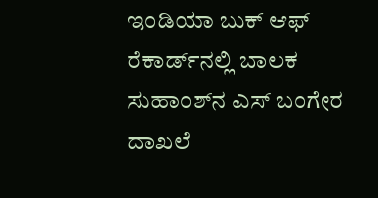ಇಂಡಿಯಾ ಬುಕ್ ಆಫ್ ರೆಕಾರ್ಡ್‌ನಲ್ಲಿ ಬಾಲಕ ಸುಹಾಂಶ್‌ನ ಎಸ್ ಬಂಗೇರ ದಾಖಲೆ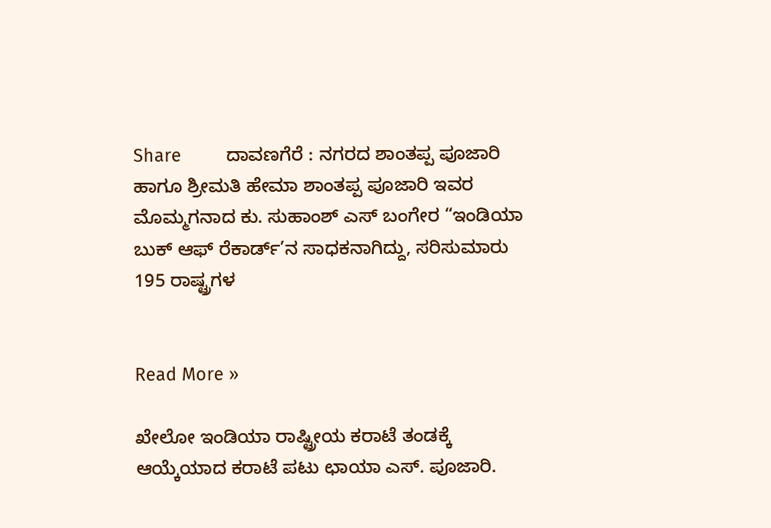Share         ದಾವಣಗೆರೆ : ನಗರದ ಶಾಂತಪ್ಪ ಪೂಜಾರಿ ಹಾಗೂ ಶ್ರೀಮತಿ ಹೇಮಾ ಶಾಂತಪ್ಪ ಪೂಜಾರಿ ಇವರ ಮೊಮ್ಮಗನಾದ ಕು. ಸುಹಾಂಶ್ ಎಸ್ ಬಂಗೇರ “ಇಂಡಿಯಾ ಬುಕ್ ಆಫ್ ರೆಕಾರ್ಡ್’ನ ಸಾಧಕನಾಗಿದ್ದು, ಸರಿಸುಮಾರು 195 ರಾಷ್ಟ್ರಗಳ


Read More »

ಖೇಲೋ ಇಂಡಿಯಾ ರಾಷ್ಟ್ರೀಯ ಕರಾಟೆ ತಂಡಕ್ಕೆ ಆಯ್ಕೆಯಾದ ಕರಾಟೆ ಪಟು ಛಾಯಾ ಎಸ್. ಪೂಜಾರಿ.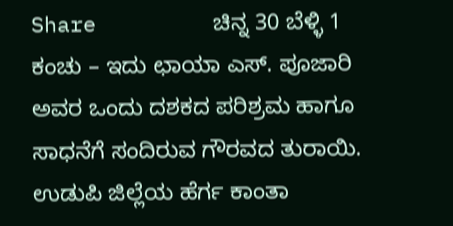Share         ಚಿನ್ನ 30 ಬೆಳ್ಳಿ 1 ಕಂಚು – ಇದು ಛಾಯಾ ಎಸ್. ಪೂಜಾರಿ ಅವರ ಒಂದು ದಶಕದ ಪರಿಶ್ರಮ ಹಾಗೂ ಸಾಧನೆಗೆ ಸಂದಿರುವ ಗೌರವದ ತುರಾಯಿ. ಉಡುಪಿ ಜಿಲ್ಲೆಯ ಹೆರ್ಗ ಕಾಂತಾ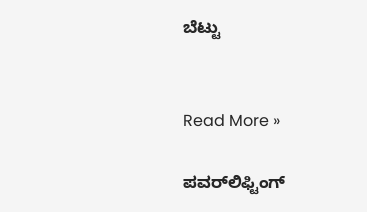ಬೆಟ್ಟು


Read More »

ಪವರ್‌ಲಿಫ್ಟಿಂಗ್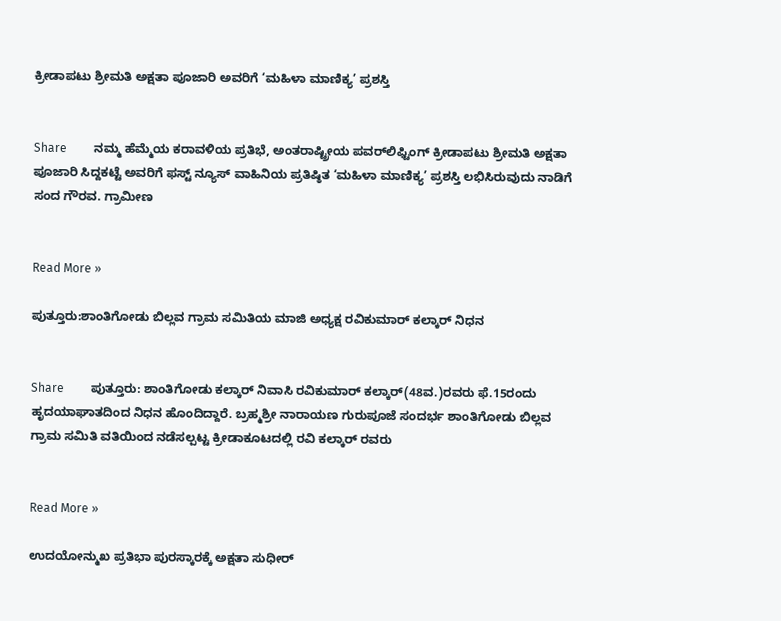ಕ್ರೀಡಾಪಟು ಶ್ರೀಮತಿ ಅಕ್ಷತಾ ಪೂಜಾರಿ ಅವರಿಗೆ ‘ಮಹಿಳಾ ಮಾಣಿಕ್ಯ’ ಪ್ರಶಸ್ತಿ


Share         ನಮ್ಮ ಹೆಮ್ಮೆಯ ಕರಾವಳಿಯ ಪ್ರತಿಭೆ, ಅಂತರಾಷ್ಟ್ರೀಯ ಪವರ್‌ಲಿಫ್ಟಿಂಗ್ ಕ್ರೀಡಾಪಟು ಶ್ರೀಮತಿ ಅಕ್ಷತಾ ಪೂಜಾರಿ ಸಿದ್ದಕಟ್ಟೆ ಅವರಿಗೆ ಫಸ್ಟ್ ನ್ಯೂಸ್ ವಾಹಿನಿಯ ಪ್ರತಿಷ್ಠಿತ ‘ಮಹಿಳಾ ಮಾಣಿಕ್ಯ’ ಪ್ರಶಸ್ತಿ ಲಭಿಸಿರುವುದು ನಾಡಿಗೆ ಸಂದ ಗೌರವ. ಗ್ರಾಮೀಣ


Read More »

ಪುತ್ತೂರು:ಶಾಂತಿಗೋಡು ಬಿಲ್ಲವ ಗ್ರಾಮ ಸಮಿತಿಯ ಮಾಜಿ ಅಧ್ಯಕ್ಷ ರವಿಕುಮಾರ್ ಕಲ್ಕಾರ್ ನಿಧನ


Share         ಪುತ್ತೂರು: ಶಾಂತಿಗೋಡು ಕಲ್ಕಾರ್ ನಿವಾಸಿ ರವಿಕುಮಾರ್ ಕಲ್ಕಾರ್(48ವ.)ರವರು ಫೆ.15ರಂದು ಹೃದಯಾಘಾತದಿಂದ ನಿಧನ ಹೊಂದಿದ್ದಾರೆ. ಬ್ರಹ್ಮಶ್ರೀ ನಾರಾಯಣ ಗುರುಪೂಜೆ ಸಂದರ್ಭ ಶಾಂತಿಗೋಡು ಬಿಲ್ಲವ ಗ್ರಾಮ ಸಮಿತಿ ವತಿಯಿಂದ ನಡೆಸಲ್ಪಟ್ಟ ಕ್ರೀಡಾಕೂಟದಲ್ಲಿ ರವಿ ಕಲ್ಕಾರ್ ರವರು


Read More »

ಉದಯೋನ್ಮುಖ ಪ್ರತಿಭಾ ಪುರಸ್ಕಾರಕ್ಕೆ ಅಕ್ಷತಾ ಸುಧೀರ್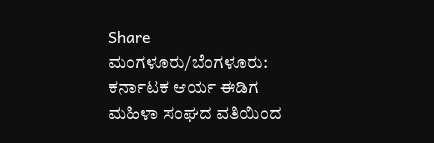Share         ಮಂಗಳೂರು/ಬೆಂಗಳೂರು: ಕರ್ನಾಟಕ ಆರ್ಯ ಈಡಿಗ ಮಹಿಳಾ ಸಂಘದ ವತಿಯಿಂದ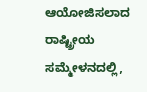ಆಯೋಜಿಸಲಾದ ರಾಷ್ಟ್ರೀಯ ಸಮ್ಮೇಳನದಲ್ಲಿ,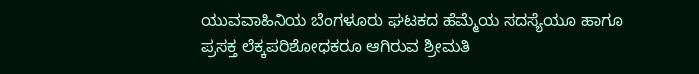ಯುವವಾಹಿನಿಯ ಬೆಂಗಳೂರು ಘಟಕದ ಹೆಮ್ಮೆಯ ಸದಸ್ಯೆಯೂ ಹಾಗೂ ಪ್ರಸಕ್ತ ಲೆಕ್ಕಪರಿಶೋಧಕರೂ ಆಗಿರುವ ಶ್ರೀಮತಿ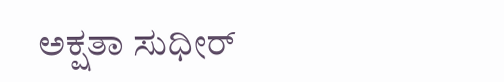ಅಕ್ಷತಾ ಸುಧೀರ್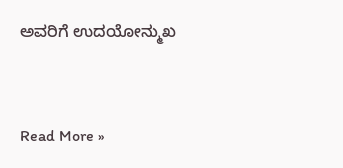ಅವರಿಗೆ ಉದಯೋನ್ಮುಖ


Read More »